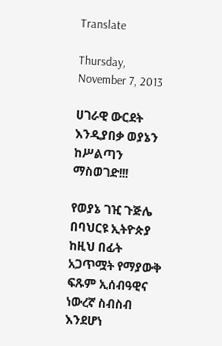Translate

Thursday, November 7, 2013

ሀገራዊ ውርደት እንዲያበቃ ወያኔን ከሥልጣን ማስወገድ!!!

የወያኔ ገዢ ጉጅሌ በባህርዩ ኢትዮጵያ ከዚህ በፊት አጋጥሟት የማያውቅ ፍጹም ኢሰብዓዊና ነውረኛ ስብስብ እንደሆነ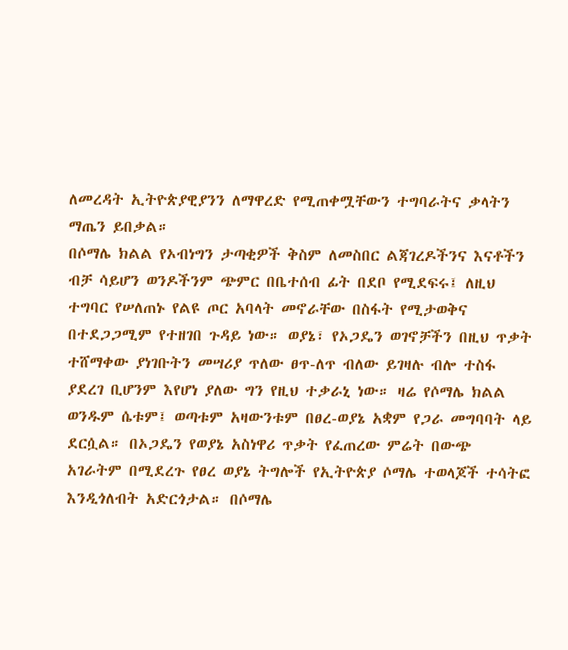ለመረዳት ኢትዮጵያዊያንን ለማዋረድ የሚጠቀሟቸውን ተግባራትና ቃላትን ማጤን ይበቃል።
በሶማሌ ክልል የኦብነግን ታጣቂዎች ቅስም ለመስበር ልጃገረዶችንና እናቶችን ብቻ ሳይሆን ወንዶችንም ጭምር በቤተሰብ ፊት በደቦ የሚደፍሩ፤ ለዚህ ተግባር የሠለጠኑ የልዩ ጦር አባላት መኖራቸው በስፋት የሚታወቅና በተደጋጋሚም የተዘገበ ጉዳይ ነው። ወያኔ፣ የኦጋዴን ወገኖቻችን በዚህ ጥቃት ተሸማቀው ያነገቡትን መሣሪያ ጥለው ፀጥ-ለጥ ብለው ይገዛሉ ብሎ ተስፋ ያደረገ ቢሆንም እየሆነ ያለው ግን የዚህ ተቃራኒ ነው። ዛሬ የሶማሌ ክልል ወንዱም ሴቱም፤ ወጣቱም አዛውንቱም በፀረ-ወያኔ አቋም የጋራ መግባባት ላይ ደርሷል። በኦጋዴን የወያኔ አስነዋሪ ጥቃት የፈጠረው ምሬት በውጭ አገራትም በሚደረጉ የፀረ ወያኔ ትግሎች የኢትዮጵያ ሶማሌ ተወላጆች ተሳትፎ እንዲጎለብት አድርጎታል። በሶማሌ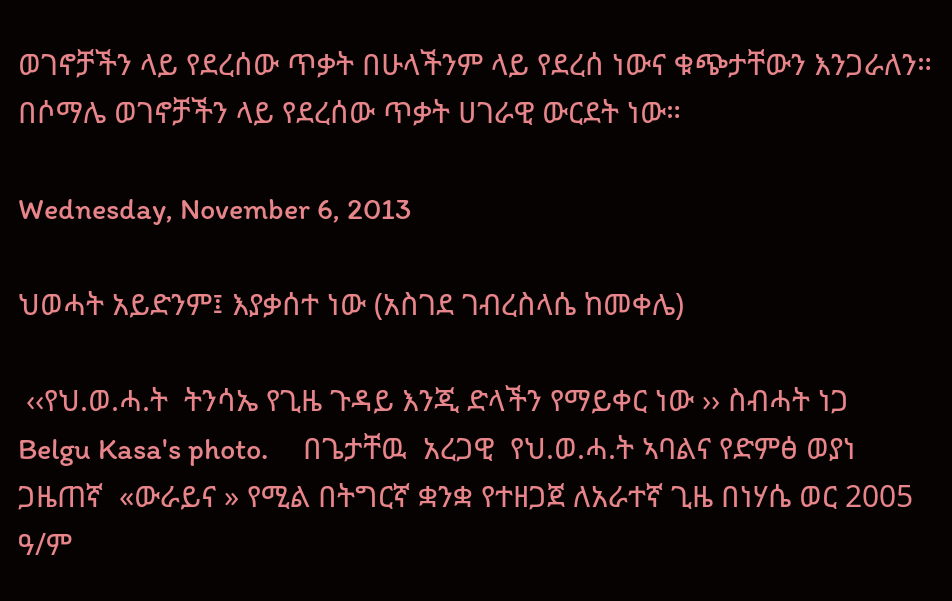ወገኖቻችን ላይ የደረሰው ጥቃት በሁላችንም ላይ የደረሰ ነውና ቁጭታቸውን እንጋራለን። በሶማሌ ወገኖቻችን ላይ የደረሰው ጥቃት ሀገራዊ ውርደት ነው።

Wednesday, November 6, 2013

ህወሓት አይድንም፤ እያቃሰተ ነው (አስገደ ገብረስላሴ ከመቀሌ)

 ‹‹የህ.ወ.ሓ.ት  ትንሳኤ የጊዜ ጉዳይ እንጂ ድላችን የማይቀር ነው ›› ስብሓት ነጋ
Belgu Kasa's photo.     በጌታቸዉ  አረጋዊ  የህ.ወ.ሓ.ት ኣባልና የድምፅ ወያነ ጋዜጠኛ  «ውራይና » የሚል በትግርኛ ቋንቋ የተዘጋጀ ለአራተኛ ጊዜ በነሃሴ ወር 2005 ዓ/ም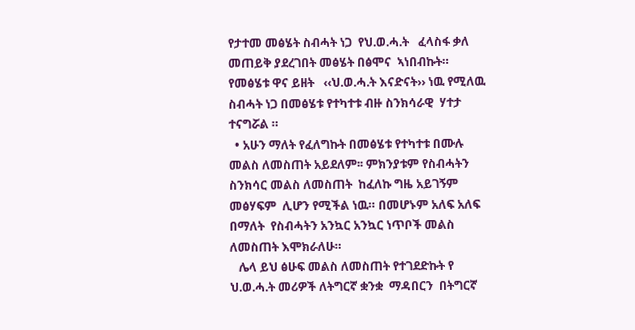የታተመ መፅሄት ስብሓት ነጋ  የህ.ወ.ሓ.ት   ፈላስፋ ቃለ መጠይቅ ያደረገበት መፅሄት በፅሞና  ኣነበብኩት። የመፅሄቱ ዋና ይዘት   ‹‹ህ.ወ.ሓ.ት እናድናት›› ነዉ የሚለዉ ስብሓት ነጋ በመፅሄቱ የተካተቱ ብዙ ስንክሳራዊ  ሃተታ ተናግሯል ።
  • አሁን ማለት የፈለግኩት በመፅሄቱ የተካተቱ በሙሉ መልስ ለመስጠት አይደለም፡፡ ምክንያቱም የስብሓትን ስንክሳር መልስ ለመስጠት  ከፈለኩ ግዜ አይገኝም  መፅሃፍም  ሊሆን የሚችል ነዉ። በመሆኑም አለፍ አለፍ በማለት  የስብሓትን አንኳር አንኳር ነጥቦች መልስ ለመስጠት እሞክራለሁ።
   ሌላ ይህ ፅሁፍ መልስ ለመስጠት የተገደድኩት የ ህ.ወ.ሓ.ት መሪዎች ለትግርኛ ቋንቋ  ማዳበርን  በትግርኛ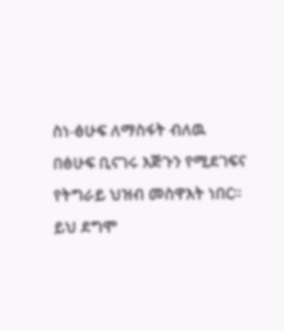ስነ-ፅሁፍ ለማስፋት ብለዉ በፅሁፍ ቢናገሩ እጅጉን የሚደገፍና የትግራይ ህዝብ መስዋእት ነበር። ይህ ደግሞ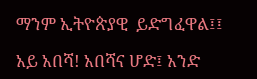ማንም ኢትዮጵያዊ  ይድግፈዋል፤፤

አይ አበሻ! አበሻና ሆድ፤ አንድ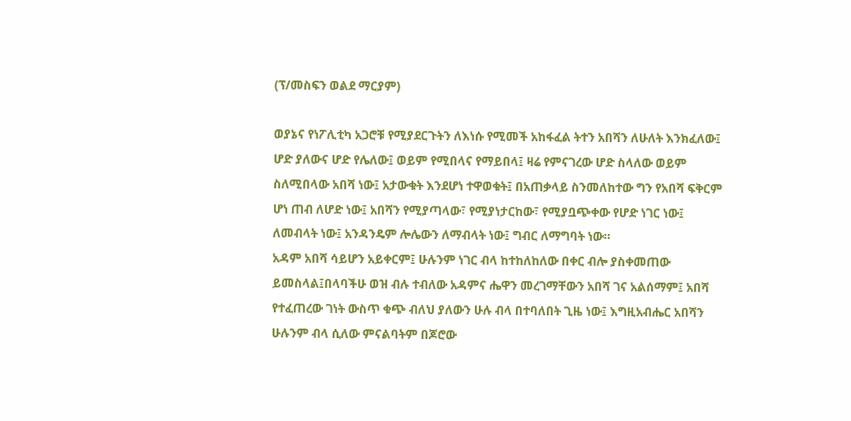(ፕ/መስፍን ወልደ ማርያም)

ወያኔና የነፖሊቲካ አጋሮቹ የሚያደርጉትን ለእነሱ የሚመች አከፋፈል ትተን አበሻን ለሁለት እንክፈለው፤ ሆድ ያለውና ሆድ የሌለው፤ ወይም የሚበላና የማይበላ፤ ዛሬ የምናገረው ሆድ ስላለው ወይም ስለሚበላው አበሻ ነው፤ አታውቁት እንደሆነ ተዋወቁት፤ በአጠቃላይ ስንመለከተው ግን የአበሻ ፍቅርም ሆነ ጠብ ለሆድ ነው፤ አበሻን የሚያጣላው፣ የሚያነታርከው፣ የሚያቧጭቀው የሆድ ነገር ነው፤ ለመብላት ነው፤ አንዳንዴም ሎሌውን ለማብላት ነው፤ ግብር ለማግባት ነው።
አዳም አበሻ ሳይሆን አይቀርም፤ ሁሉንም ነገር ብላ ከተከለከለው በቀር ብሎ ያስቀመጠው ይመስላል፤በላባችሁ ወዝ ብሉ ተብለው አዳምና ሔዋን መረገማቸውን አበሻ ገና አልሰማም፤ አበሻ የተፈጠረው ገነት ውስጥ ቁጭ ብለህ ያለውን ሁሉ ብላ በተባለበት ጊዜ ነው፤ እግዚአብሔር አበሻን ሁሉንም ብላ ሲለው ምናልባትም በጆሮው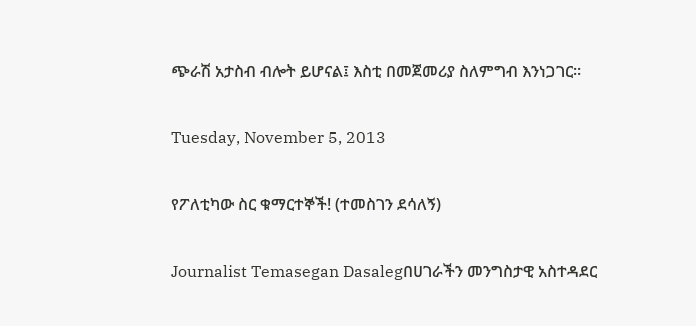ጭራሽ አታስብ ብሎት ይሆናል፤ እስቲ በመጀመሪያ ስለምግብ እንነጋገር።

Tuesday, November 5, 2013

የፖለቲካው ስር ቁማርተኞች! (ተመስገን ደሳለኝ)

Journalist Temasegan Dasalegበሀገራችን መንግስታዊ አስተዳደር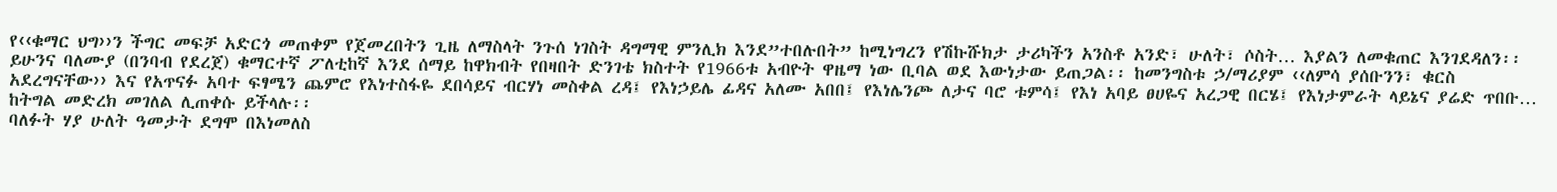የ‹‹ቁማር ህግ››ን ችግር መፍቻ አድርጎ መጠቀም የጀመረበትን ጊዜ ለማስላት ንጉሰ ነገስት ዳግማዊ ምንሊክ እንደ”ተበሉበት” ከሚነግረን የሽኩሹክታ ታሪካችን አንስቶ አንድ፣ ሁለት፣ ሶስት… እያልን ለመቁጠር እንገደዳለን፡፡ ይሁንና ባለሙያ (በንባብ የደረጀ) ቁማርተኛ ፖለቲከኛ እንደ ሰማይ ከዋክብት የበዛበት ድንገቴ ክስተት የ1966ቱ አብዮት ዋዜማ ነው ቢባል ወደ እውነታው ይጠጋል፡፡ ከመንግስቱ ኃ/ማሪያም ‹‹ለምሳ ያሰቡንን፣ ቁርስ አደረግናቸው›› እና የአጥናፉ አባተ ፍፃሜን ጨምሮ የእነተስፋዬ ደበሳይና ብርሃነ መስቀል ረዳ፤ የእነኃይሌ ፊዳና አለሙ አበበ፤ የእነሌንጮ ለታና ባሮ ቱምሳ፤ የእነ አባይ ፀሀዬና አረጋዊ በርሄ፤ የእነታምራት ላይኔና ያሬድ ጥበቡ… ከትግል መድረክ መገለል ሊጠቀሱ ይችላሉ፡፡
ባለፉት ሃያ ሁለት ዓመታት ደግሞ በእነመለስ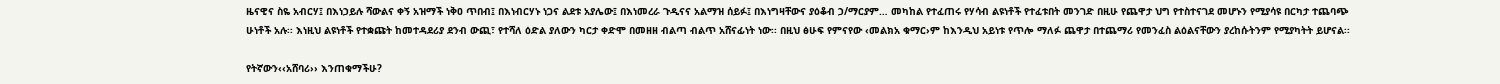ዜናዊና ስዬ አብርሃ፤ በእነኃይሉ ሻውልና ቀኝ አዝማች ነቅዐ ጥበብ፤ በእነብርሃኑ ነጋና ልደቱ አያሌው፤ በእነመረራ ጉዲናና አልማዝ ሰይፉ፤ በእነግዛቸውና ያዕቆብ ኃ/ማርያም… መካከል የተፈጠሩ የሃሳብ ልዩነቶች የተፈቱበት መንገድ በዚሁ የጨዋታ ህግ የተስተናገደ መሆኑን የሚያሳዩ በርካታ ተጨባጭ ሁነቶች አሉ፡፡ እነዚህ ልዩነቶች የተቋጩት ከመተዳደሪያ ደንብ ውጪ፣ የተሻለ ዕድል ያለውን ካርታ ቀድሞ በመዘዘ ብልጣ ብልጥ አሸናፊነት ነው፡፡ በዚህ ፅሁፍ የምናየው ‹መልክአ ቁማር›ም ከእንዲህ አይነቱ የጥሎ ማለፉ ጨዋታ በተጨማሪ የመንፈስ ልዕልናቸውን ያረከሱትንም የሚያካትት ይሆናል፡፡

የትኛውን‹‹አሸባሪ›› እንጠቁማችሁ?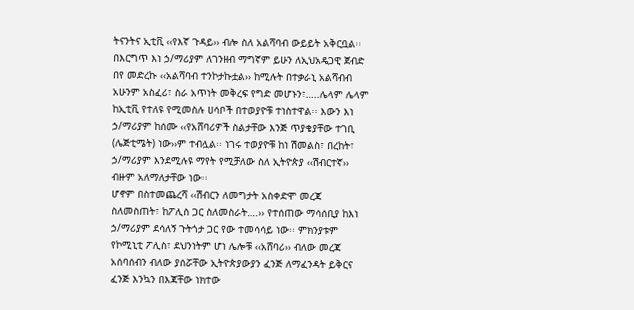ትናንትና ኢቲቪ ‹‹የእኛ ጉዳይ›› ብሎ ስለ አልሻባብ ውይይት አቅርቧል፡፡ በእርግጥ እነ ኃ/ማሪያም ለገንዘብ ማግኛም ይሁን ለኢህአዴጋዊ ጀብድ በየ መድረኩ ‹‹አልሻባብ ተንኮታኩቷል›› ከሚሉት በተቃራኒ አልሻብብ አሁንም አስፈሪ፣ ስራ አጥነት መቅረፍ የግድ መሆኑን፣…..ሌላም ሌላም ከኢቲቪ የተለዩ የሚመስሉ ሀሳቦች በተወያዮቹ ተነስተዋል፡፡ እውን እነ ኃ/ማሪያም ከሰሙ ‹‹የአሸባሪዎች ስልታቸው እንጅ ጥያቄያቸው ተገቢ (ሌጅቲሜት) ነው››ም ተብሏል፡፡ ነገሩ ተወያዮቹ ከነ ሽመልስ፣ በረከት፣ ኃ/ማሪያም እንደሚሉዩ ማየት የሚቻለው ስለ ኢትዮጵያ ‹‹ሽብርተኛ›› ብዙም አለማለታቸው ነው፡፡
ሆኖም በስተመጨረሻ ‹‹ሽብርን ለመግታት አስቀድሞ መረጃ ስለመስጠት፣ ከፖሊስ ጋር ስለመስራት….›› የተሰጠው ማሳሰቢያ ከእነ ኃ/ማሪያም ደሳለኝ ጉትጎታ ጋር የው ተመሳሳይ ነው፡፡ ምክንያቱም የኮሚኒቲ ፖሊስ፣ ደህንነትም ሆነ ሌሎቹ ‹‹አሸባሪ›› ብለው መረጃ አሰባሰብን ብለው ያሰሯቸው ኢትዮጵያውያን ፈንጅ ለማፈንዳት ይቅርና ፈንጅ እንኳን በእጃቸው ነክተው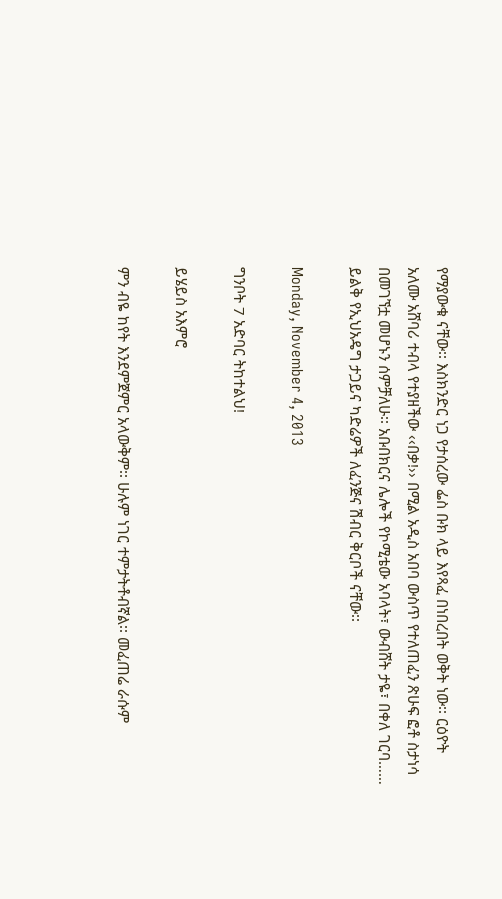የማያውቁ ናቸው፡፡ እስክንድር ነጋ የታሰረው ፌስ ቡክ ላይ እየጻፈ በነበረበት ወቅት ነው፡፡ ርዕዮት አለሙ አሸባሪ ተብላ የተያዘችው ‹‹በቃ!›› በሚል አዲስ አበባ ውስጥ የተለጠፈን ጽሁፍ ፎቶ ስታነሳ በመገኘቷ መሆኑን ሰምቻለሁ፡፡ አቡበክርና ሌሎች የኮሚቴው አባላት፣ ውብሸት ታዬ፣ በቀለ ገርባ…… ይልቅ የኢህአዴግ ታጋይና ካድሬዎች ለፈንጅና ሽብር ቅርቦች ናቸው፡፡

Monday, November 4, 2013

ግንቦት 7 አድባር ትከተልህ!

ይሄይስ አእምሮ

ምን ብዬ ከየት እንደምጀምር አላውቅም፡፡ ሁሉም ነገር ተምታትቶብኛል፡፡ መፈጠሬ ራሱም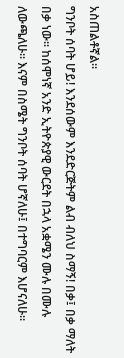አስጠልቶኛል፡፡
ግንቦት ሰባት ሆይ! እንደሰውም እንደድርጅትም ልብ ብለህ ስማኝ! በቃ፤ በቃ ማለት በቃ ነው፡፡ ከሰሞነኛ አንድ ኢትዮጵያዊ ውርደት በኋላ አቋሜን ሙሉ በሙሉ ለውጫለሁ፡፡ እናም በስሜት ግንቦት ሰባት ሆኛለሁ፤ በተግባርም እሆናለሁ፡፡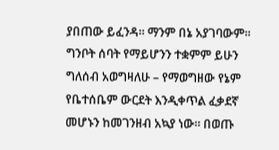ያበጠው ይፈንዳ፡፡ ማንም በኔ አያገባውም፡፡ ግንቦት ሰባት የማይሆንን ተቋምም ይሁን ግለሰብ አወግዛለሁ – የማወግዘው የኔም የቤተሰቤም ውርደት እንዲቀጥል ፈቃደኛ መሆኑን ከመገንዘብ አኳያ ነው፡፡ በወጡ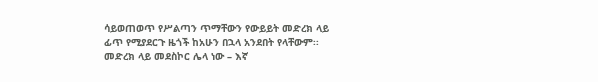ሳይወጠወጥ የሥልጣን ጥማቸውን የውይይት መድረክ ላይ ፊጥ የሚያደርጉ ዜጎች ከአሁን በኋላ አንደበት የላቸውም፡፡ መድረክ ላይ መደስኮር ሌላ ነው – እኛ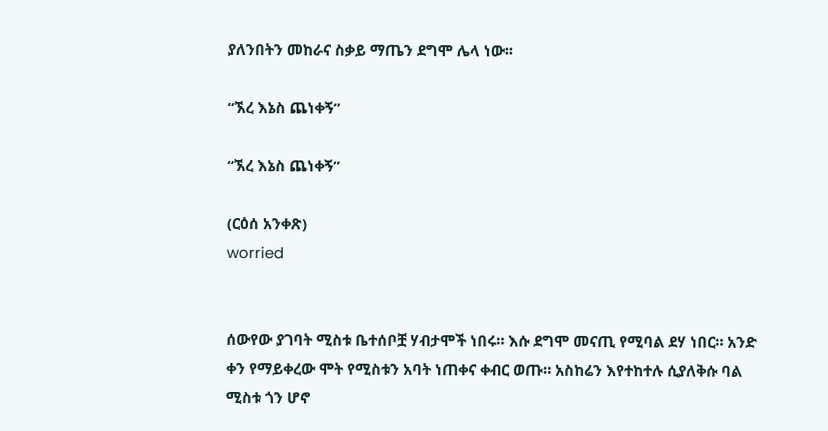ያለንበትን መከራና ስቃይ ማጤን ደግሞ ሌላ ነው፡፡

“ኧረ እኔስ ጨነቀኝ”

“ኧረ እኔስ ጨነቀኝ”

(ርዕሰ አንቀጽ)
worried


ሰውየው ያገባት ሚስቱ ቤተሰቦቿ ሃብታሞች ነበሩ። እሱ ደግሞ መናጢ የሚባል ደሃ ነበር። አንድ ቀን የማይቀረው ሞት የሚስቱን አባት ነጠቀና ቀብር ወጡ። አስከሬን እየተከተሉ ሲያለቅሱ ባል ሚስቱ ጎን ሆኖ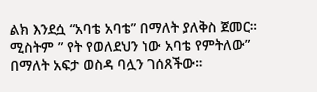ልክ እንደሷ “አባቴ አባቴ” በማለት ያለቅስ ጀመር። ሚስትም ” የት የወለደህን ነው አባቴ የምትለው” በማለት አፍታ ወስዳ ባሏን ገሰጸችው።